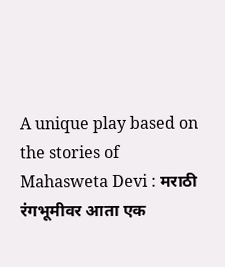A unique play based on the stories of Mahasweta Devi : मराठी रंगभूमीवर आता एक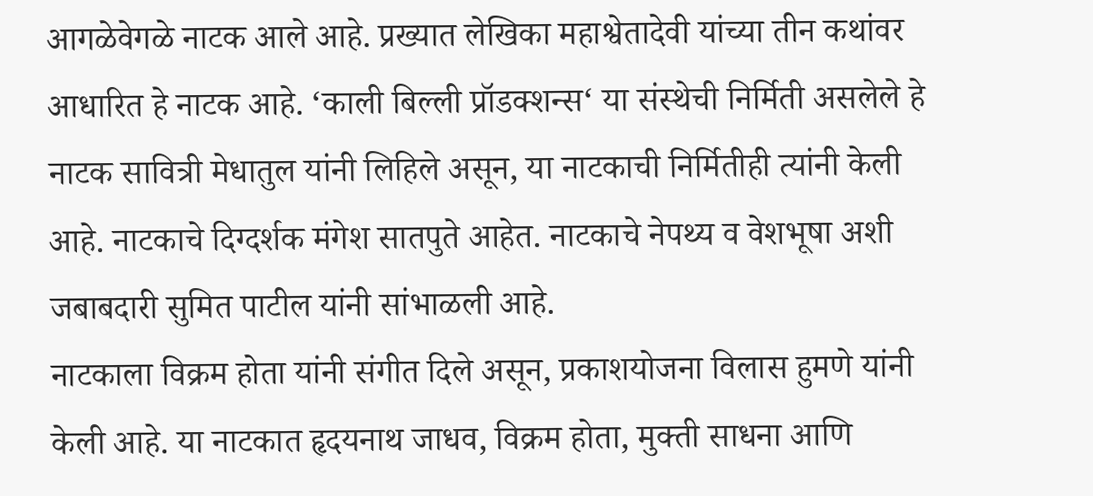आगळेवेगळे नाटक आले आहे. प्रख्यात लेखिका महाश्वेतादेवी यांच्या तीन कथांवर आधारित हे नाटक आहे. ‘काली बिल्ली प्रॉडक्शन्स‘ या संस्थेची निर्मिती असलेले हे नाटक सावित्री मेधातुल यांनी लिहिले असून, या नाटकाची निर्मितीही त्यांनी केली आहे. नाटकाचे दिग्दर्शक मंगेश सातपुते आहेत. नाटकाचे नेपथ्य व वेशभूषा अशी जबाबदारी सुमित पाटील यांनी सांभाळली आहे.
नाटकाला विक्रम होता यांनी संगीत दिले असून, प्रकाशयोजना विलास हुमणे यांनी केली आहे. या नाटकात हृदयनाथ जाधव, विक्रम होता, मुक्ती साधना आणि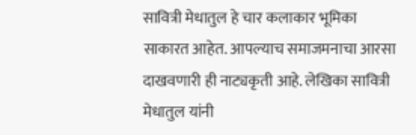सावित्री मेधातुल हे चार कलाकार भूमिका साकारत आहेत. आपल्याच समाजमनाचा आरसा दाखवणारी ही नाट्यकृती आहे. लेखिका सावित्री मेधातुल यांनी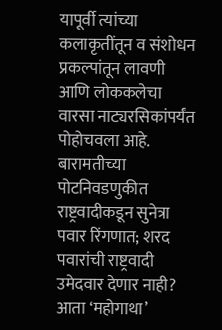यापूर्वी त्यांच्या कलाकृतींतून व संशोधन प्रकल्पांतून लावणी आणि लोककलेचा वारसा नाट्यरसिकांपर्यंत पोहोचवला आहे.
बारामतीच्या पोटनिवडणुकीत राष्ट्रवादीकडून सुनेत्रा पवार रिंगणात; शरद पवारांची राष्ट्रवादी उमेदवार देणार नाही?
आता ‘महोगाथा’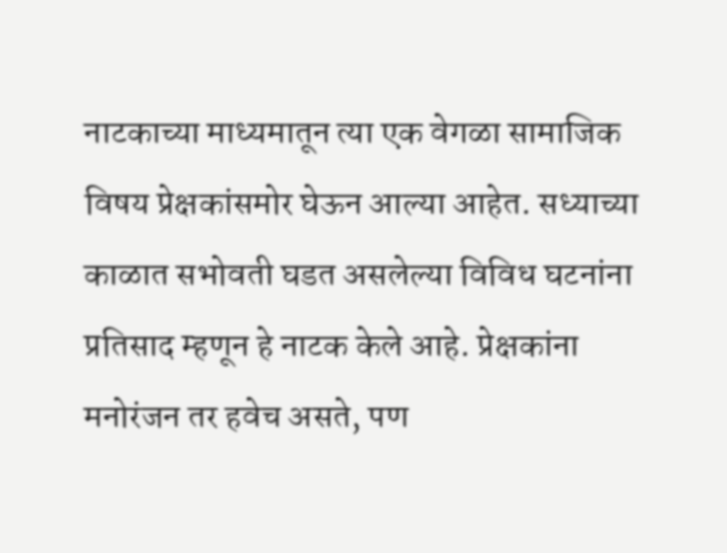नाटकाच्या माध्यमातून त्या एक वेगळा सामाजिक विषय प्रेक्षकांसमोर घेऊन आल्या आहेत. सध्याच्या काळात सभोवती घडत असलेल्या विविध घटनांना प्रतिसाद म्हणून हे नाटक केले आहे. प्रेक्षकांना मनोरंजन तर हवेच असते, पण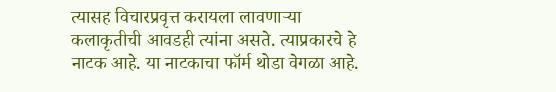त्यासह विचारप्रवृत्त करायला लावणाऱ्या कलाकृतीची आवडही त्यांना असते. त्याप्रकारचे हे नाटक आहे. या नाटकाचा फॉर्म थोडा वेगळा आहे.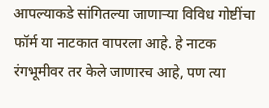आपल्याकडे सांगितल्या जाणाऱ्या विविध गोष्टींचा फॉर्म या नाटकात वापरला आहे. हे नाटक रंगभूमीवर तर केले जाणारच आहे, पण त्या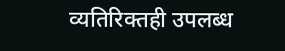व्यतिरिक्तही उपलब्ध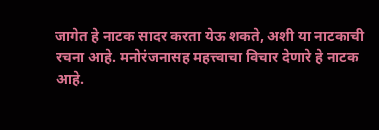जागेत हे नाटक सादर करता येऊ शकते, अशी या नाटकाची रचना आहे. मनोरंजनासह महत्त्वाचा विचार देणारे हे नाटक आहे.